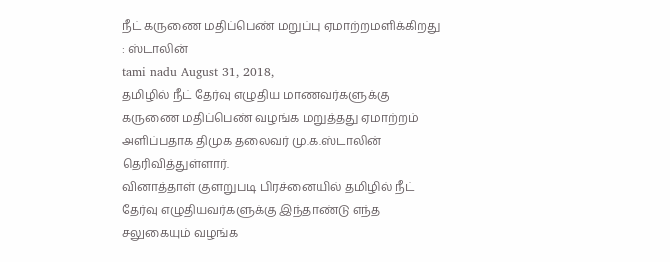நீட் கருணை மதிப்பெண் மறுப்பு ஏமாற்றமளிக்கிறது : ஸ்டாலின்
tami nadu August 31, 2018,
தமிழில் நீட் தேர்வு எழுதிய மாணவர்களுக்கு கருணை மதிப்பெண் வழங்க மறுத்தது ஏமாற்றம் அளிப்பதாக திமுக தலைவர் மு.க.ஸ்டாலின் தெரிவித்துள்ளார்.
வினாத்தாள் குளறுபடி பிரச்னையில் தமிழில் நீட் தேர்வு எழுதியவர்களுக்கு இந்தாண்டு எந்த சலுகையும் வழங்க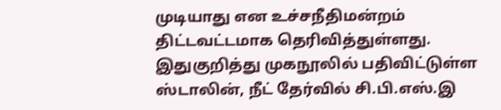முடியாது என உச்சநீதிமன்றம் திட்டவட்டமாக தெரிவித்துள்ளது. இதுகுறித்து முகநூலில் பதிவிட்டுள்ள ஸ்டாலின், நீட் தேர்வில் சி.பி.எஸ்.இ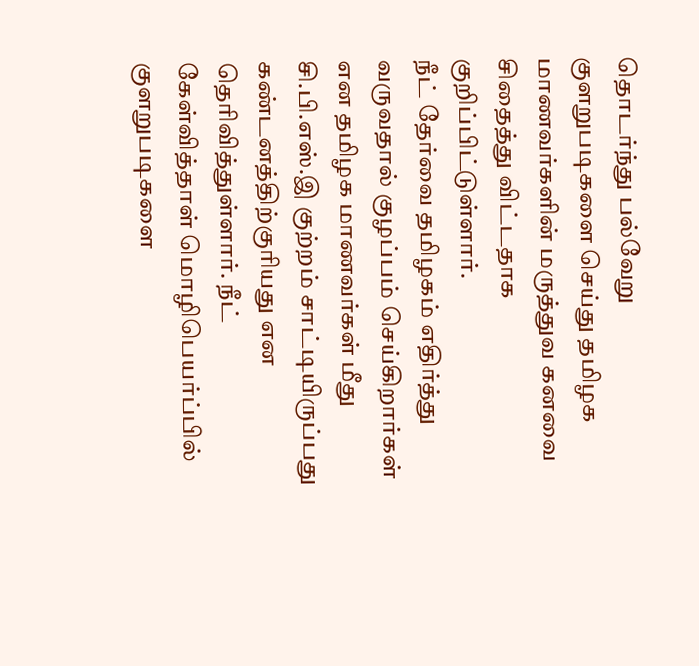தொடர்ந்து பல்வேறு குளறுபடிகளை செய்து தமிழக மாணவர்களின் மருத்துவ கனவை சிதைத்து விட்டதாக குறிப்பிட்டுள்ளார்.
நீட் தேர்வை தமிழகம் எதிர்த்து வருவதால் குழப்பம் செய்கிறார்கள் என தமிழக மாணவர்கள் மீது சி.பி.எஸ்.இ குற்றம் சாட்டியிருப்பது கண்டனத்திற்குரியது என தெரிவித்துள்ளார். நீட் கேள்வித்தாள் மொழிபெயர்ப்பில் குளறுபடிகளை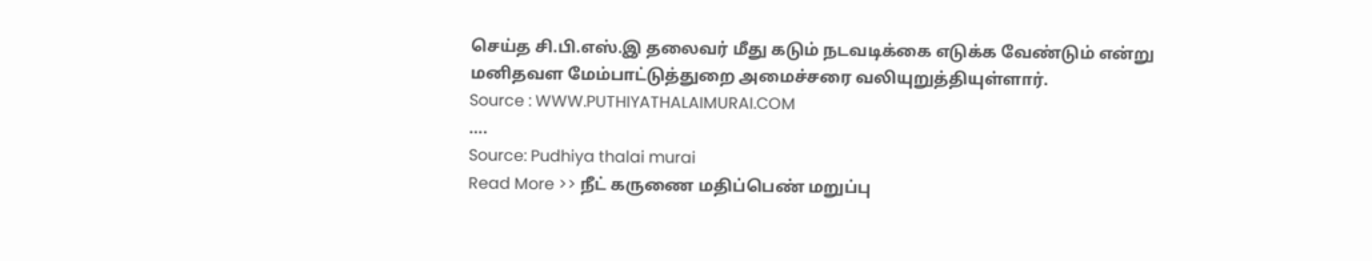செய்த சி.பி.எஸ்.இ தலைவர் மீது கடும் நடவடிக்கை எடுக்க வேண்டும் என்று மனிதவள மேம்பாட்டுத்துறை அமைச்சரை வலியுறுத்தியுள்ளார்.
Source : WWW.PUTHIYATHALAIMURAI.COM
….
Source: Pudhiya thalai murai
Read More >> நீட் கருணை மதிப்பெண் மறுப்பு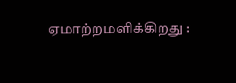ஏமாற்றமளிக்கிறது :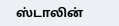ஸ்டாலின்